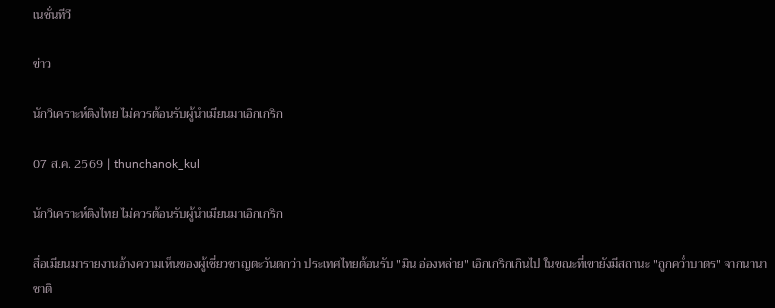เนชั่นทีวี

ข่าว

นักวิเคราะห์ติงไทย ไม่ควรต้อนรับผู้นำเมียนมาเอิกเกริก

07 ส.ค. 2569 | thunchanok_kul

นักวิเคราะห์ติงไทย ไม่ควรต้อนรับผู้นำเมียนมาเอิกเกริก

สื่อเมียนมารายงานอ้างความเห็นของผู้เชี่ยวชาญตะวันตกว่า ประเทศไทยต้อนรับ "มิน อ่องหล่าย" เอิกเกริกเกินไป ในขณะที่เขายังมีสถานะ "ถูกคว่ำบาตร" จากนานาชาติ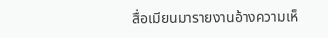สื่อเมียนมารายงานอ้างความเห็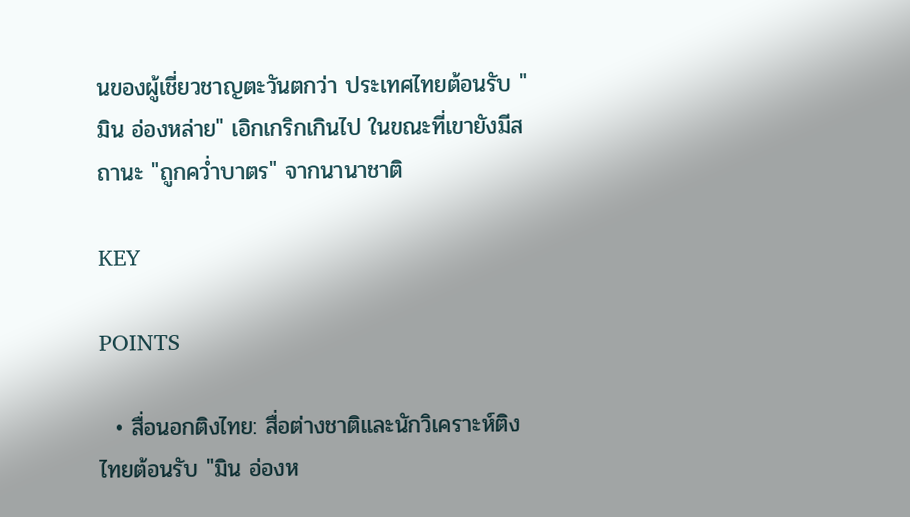นของผู้เชี่ยวชาญตะวันตกว่า ประเทศไทยต้อนรับ "มิน อ่องหล่าย" เอิกเกริกเกินไป ในขณะที่เขายังมีสถานะ "ถูกคว่ำบาตร" จากนานาชาติ

KEY

POINTS

  • สื่อนอกติงไทย: สื่อต่างชาติและนักวิเคราะห์ติงไทยต้อนรับ "มิน อ่องห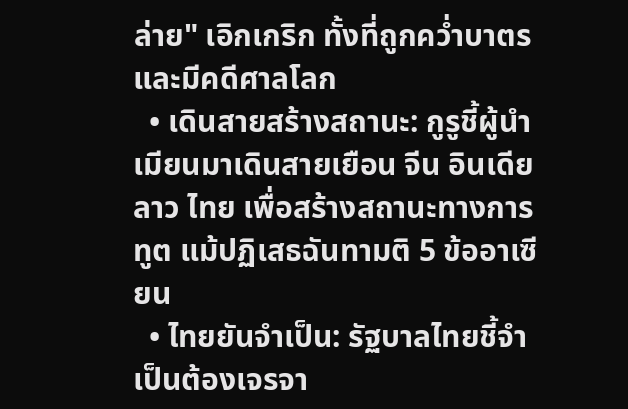ล่าย" เอิกเกริก ทั้งที่ถูกคว่ำบาตรและมีคดีศาลโลก
  • เดินสายสร้างสถานะ: กูรูชี้ผู้นำเมียนมาเดินสายเยือน จีน อินเดีย ลาว ไทย เพื่อสร้างสถานะทางการทูต แม้ปฏิเสธฉันทามติ 5 ข้ออาเซียน
  • ไทยยันจำเป็น: รัฐบาลไทยชี้จำเป็นต้องเจรจา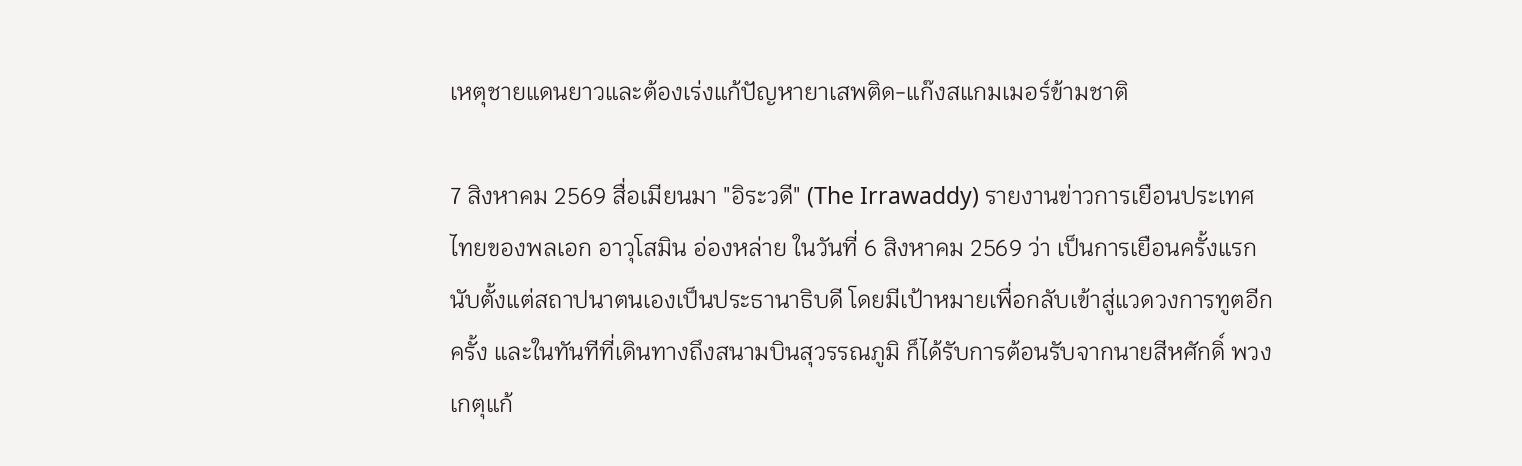เหตุชายแดนยาวและต้องเร่งแก้ปัญหายาเสพติด-แก๊งสแกมเมอร์ข้ามชาติ

7 สิงหาคม 2569 สื่อเมียนมา "อิระวดี" (The Irrawaddy) รายงานข่าวการเยือนประเทศไทยของพลเอก อาวุโสมิน อ่องหล่าย ในวันที่ 6 สิงหาคม 2569 ว่า เป็นการเยือนครั้งแรก นับตั้งแต่สถาปนาตนเองเป็นประธานาธิบดี โดยมีเป้าหมายเพื่อกลับเข้าสู่แวดวงการทูตอีกครั้ง และในทันทีที่เดินทางถึงสนามบินสุวรรณภูมิ ก็ได้รับการต้อนรับจากนายสีหศักดิ์ พวงเกตุแก้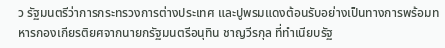ว รัฐมนตรีว่าการกระทรวงการต่างประเทศ และปูพรมแดงต้อนรับอย่างเป็นทางการพร้อมทหารกองเกียรติยศจากนายกรัฐมนตรีอนุทิน ชาญวีรกุล ที่ทำเนียบรัฐ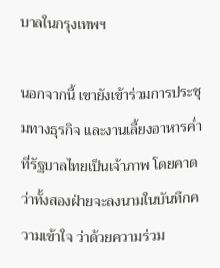บาลในกรุงเทพฯ

นอกจากนี้ เขายังเข้าร่วมการประชุมทางธุรกิจ และงานเลี้ยงอาหารค่ำที่รัฐบาลไทยเป็นเจ้าภาพ โดยคาดว่าทั้งสองฝ่ายจะลงนามในบันทึกความเข้าใจ ว่าด้วยความร่วม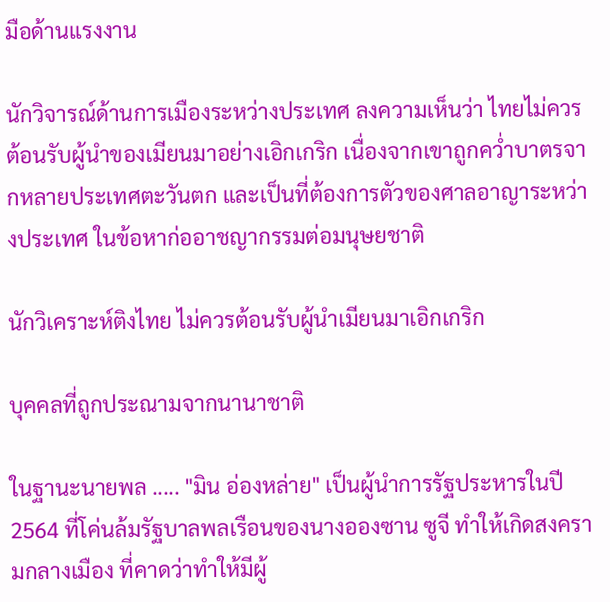มือด้านแรงงาน

นักวิจารณ์ด้านการเมืองระหว่างประเทศ ลงความเห็นว่า ไทยไม่ควรต้อนรับผู้นำของเมียนมาอย่างเอิกเกริก เนื่องจากเขาถูกคว่ำบาตรจากหลายประเทศตะวันตก และเป็นที่ต้องการตัวของศาลอาญาระหว่างประเทศ ในข้อหาก่ออาชญากรรมต่อมนุษยชาติ

นักวิเคราะห์ติงไทย ไม่ควรต้อนรับผู้นำเมียนมาเอิกเกริก

บุคคลที่ถูกประณามจากนานาชาติ

ในฐานะนายพล ..... "มิน อ่องหล่าย" เป็นผู้นำการรัฐประหารในปี 2564 ที่โค่นล้มรัฐบาลพลเรือนของนางอองซาน ซูจี ทำให้เกิดสงครามกลางเมือง ที่คาดว่าทำให้มีผู้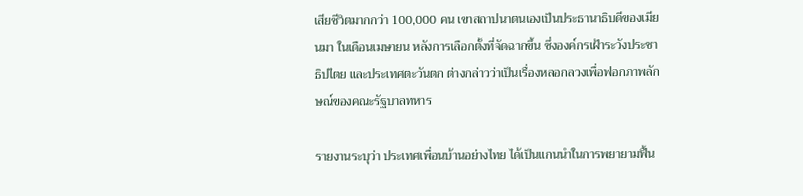เสียชีวิตมากกว่า 100,000 คน เขาสถาปนาตนเองเป็นประธานาธิบดีของเมียนมา ในเดือนเมษายน หลังการเลือกตั้งที่จัดฉากขึ้น ซึ่งองค์กรเฝ้าระวังประชาธิปไตย และประเทศตะวันตก ต่างกล่าวว่าเป็นเรื่องหลอกลวงเพื่อฟอกภาพลักษณ์ของคณะรัฐบาลทหาร

รายงานระบุว่า ประเทศเพื่อนบ้านอย่างไทย ได้เป็นแกนนำในการพยายามฟื้น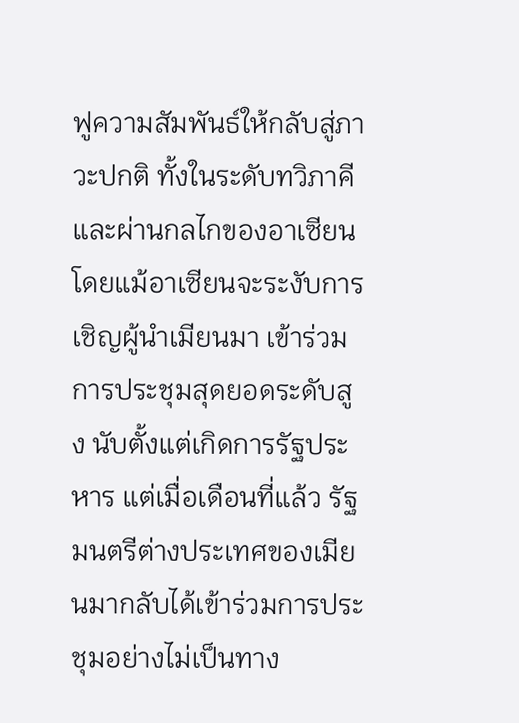ฟูความสัมพันธ์ให้กลับสู่ภาวะปกติ ทั้งในระดับทวิภาคีและผ่านกลไกของอาเซียน โดยแม้อาเซียนจะระงับการเชิญผู้นำเมียนมา เข้าร่วมการประชุมสุดยอดระดับสูง นับตั้งแต่เกิดการรัฐประหาร แต่เมื่อเดือนที่แล้ว รัฐมนตรีต่างประเทศของเมียนมากลับได้เข้าร่วมการประชุมอย่างไม่เป็นทาง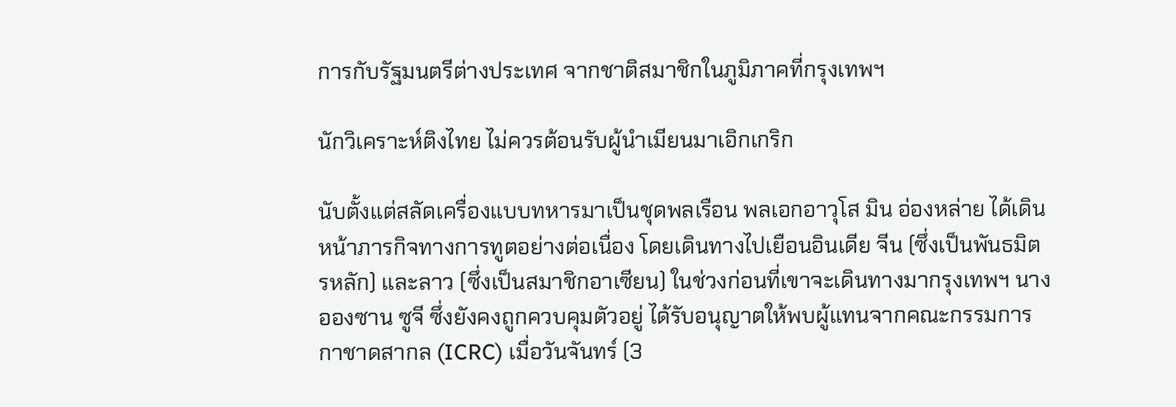การกับรัฐมนตรีต่างประเทศ จากชาติสมาชิกในภูมิภาคที่กรุงเทพฯ

นักวิเคราะห์ติงไทย ไม่ควรต้อนรับผู้นำเมียนมาเอิกเกริก

นับตั้งแต่สลัดเครื่องแบบทหารมาเป็นชุดพลเรือน พลเอกอาวุโส มิน อ่องหล่าย ได้เดินหน้าภารกิจทางการทูตอย่างต่อเนื่อง โดยเดินทางไปเยือนอินเดีย จีน (ซึ่งเป็นพันธมิตรหลัก) และลาว (ซึ่งเป็นสมาชิกอาเซียน) ในช่วงก่อนที่เขาจะเดินทางมากรุงเทพฯ นางอองซาน ซูจี ซึ่งยังคงถูกควบคุมตัวอยู่ ได้รับอนุญาตให้พบผู้แทนจากคณะกรรมการกาชาดสากล (ICRC) เมื่อวันจันทร์ (3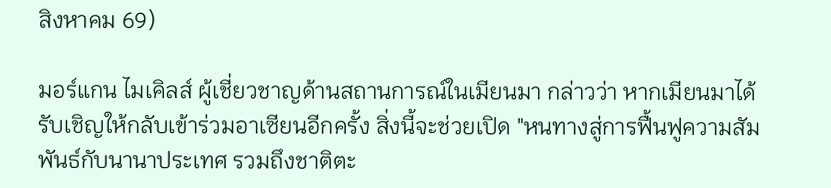สิงหาคม 69)

มอร์แกน ไมเคิลส์ ผู้เชี่ยวชาญด้านสถานการณ์ในเมียนมา กล่าวว่า หากเมียนมาได้รับเชิญให้กลับเข้าร่วมอาเซียนอีกครั้ง สิ่งนี้จะช่วยเปิด "หนทางสู่การฟื้นฟูความสัมพันธ์กับนานาประเทศ รวมถึงชาติตะ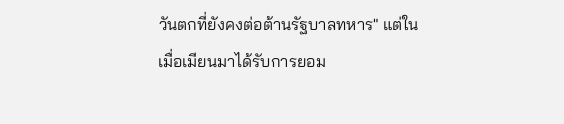วันตกที่ยังคงต่อต้านรัฐบาลทหาร" แต่ในเมื่อเมียนมาได้รับการยอม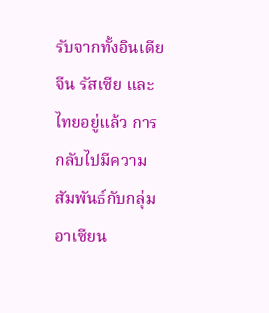รับจากทั้งอินเดีย จีน รัสเซีย และไทยอยู่แล้ว การกลับไปมีความสัมพันธ์กับกลุ่มอาเซียน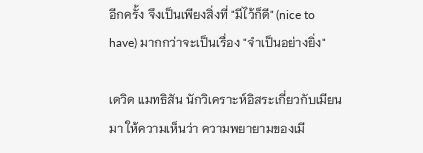อีกครั้ง จึงเป็นเพียงสิ่งที่ "มีไว้ก็ดี" (nice to have) มากกว่าจะเป็นเรื่อง "จำเป็นอย่างยิ่ง"

เดวิด แมทธิสัน นักวิเคราะห์อิสระเกี่ยวกับเมียนมา ให้ความเห็นว่า ความพยายามของเมี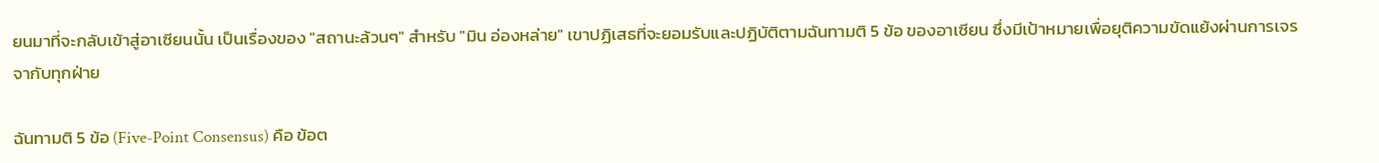ยนมาที่จะกลับเข้าสู่อาเซียนนั้น เป็นเรื่องของ "สถานะล้วนๆ" สำหรับ "มิน อ่องหล่าย" เขาปฏิเสธที่จะยอมรับและปฏิบัติตามฉันทามติ 5 ข้อ ของอาเซียน ซึ่งมีเป้าหมายเพื่อยุติความขัดแย้งผ่านการเจรจากับทุกฝ่าย

ฉันทามติ 5 ข้อ (Five-Point Consensus) คือ ข้อต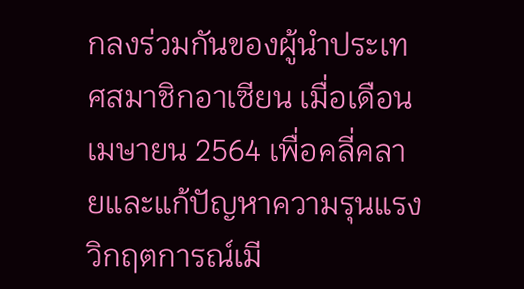กลงร่วมกันของผู้นำประเทศสมาชิกอาเซียน เมื่อเดือนเมษายน 2564 เพื่อคลี่คลายและแก้ปัญหาความรุนแรงวิกฤตการณ์เมี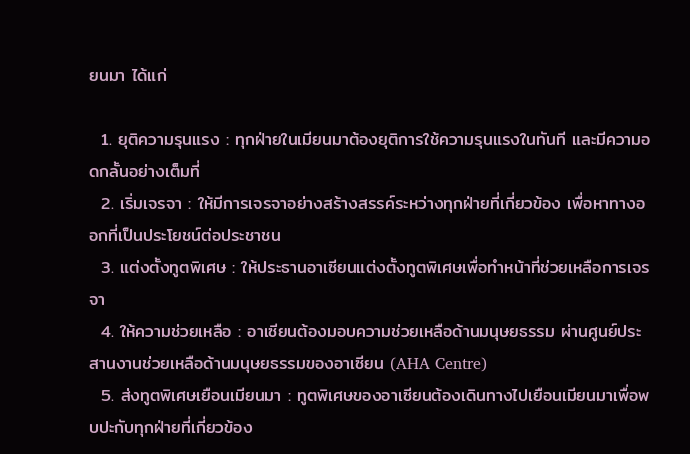ยนมา ได้แก่

  1. ยุติความรุนแรง : ทุกฝ่ายในเมียนมาต้องยุติการใช้ความรุนแรงในทันที และมีความอดกลั้นอย่างเต็มที่
  2. เริ่มเจรจา : ให้มีการเจรจาอย่างสร้างสรรค์ระหว่างทุกฝ่ายที่เกี่ยวข้อง เพื่อหาทางออกที่เป็นประโยชน์ต่อประชาชน
  3. แต่งตั้งทูตพิเศษ : ให้ประธานอาเซียนแต่งตั้งทูตพิเศษเพื่อทำหน้าที่ช่วยเหลือการเจรจา
  4. ให้ความช่วยเหลือ : อาเซียนต้องมอบความช่วยเหลือด้านมนุษยธรรม ผ่านศูนย์ประสานงานช่วยเหลือด้านมนุษยธรรมของอาเซียน (AHA Centre)
  5. ส่งทูตพิเศษเยือนเมียนมา : ทูตพิเศษของอาเซียนต้องเดินทางไปเยือนเมียนมาเพื่อพบปะกับทุกฝ่ายที่เกี่ยวข้อง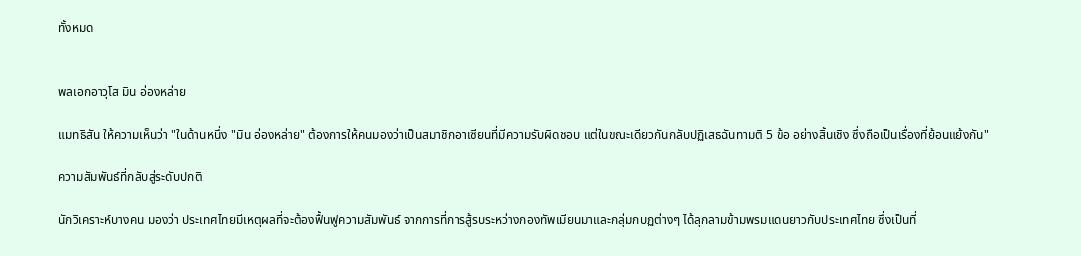ทั้งหมด


พลเอกอาวุโส มิน อ่องหล่าย

แมทธิสัน ให้ความเห็นว่า "ในด้านหนึ่ง "มิน อ่องหล่าย" ต้องการให้คนมองว่าเป็นสมาชิกอาเซียนที่มีความรับผิดชอบ แต่ในขณะเดียวกันกลับปฏิเสธฉันทามติ 5 ข้อ อย่างสิ้นเชิง ซึ่งถือเป็นเรื่องที่ย้อนแย้งกัน"

ความสัมพันธ์ที่กลับสู่ระดับปกติ

นักวิเคราะห์บางคน มองว่า ประเทศไทยมีเหตุผลที่จะต้องฟื้นฟูความสัมพันธ์ จากการที่การสู้รบระหว่างกองทัพเมียนมาและกลุ่มกบฏต่างๆ ได้ลุกลามข้ามพรมแดนยาวกับประเทศไทย ซึ่งเป็นที่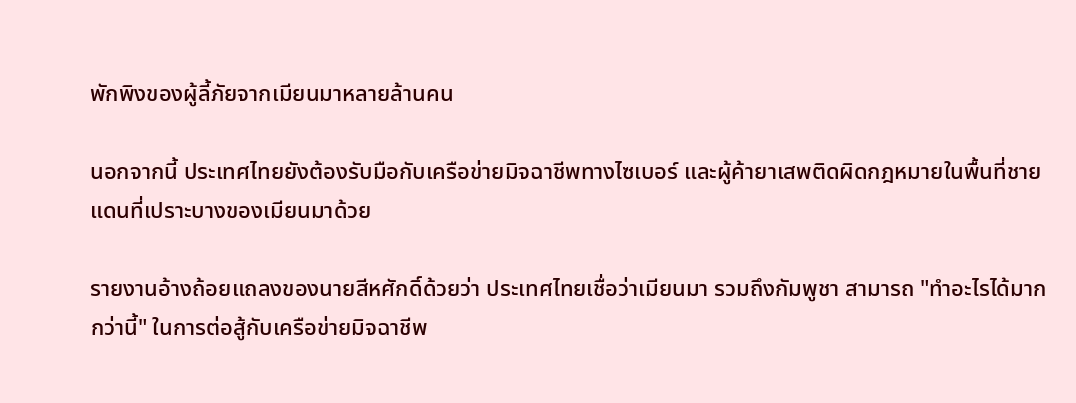พักพิงของผู้ลี้ภัยจากเมียนมาหลายล้านคน

นอกจากนี้ ประเทศไทยยังต้องรับมือกับเครือข่ายมิจฉาชีพทางไซเบอร์ และผู้ค้ายาเสพติดผิดกฎหมายในพื้นที่ชายแดนที่เปราะบางของเมียนมาด้วย

รายงานอ้างถ้อยแถลงของนายสีหศักดิ์ด้วยว่า ประเทศไทยเชื่อว่าเมียนมา รวมถึงกัมพูชา สามารถ "ทำอะไรได้มากกว่านี้" ในการต่อสู้กับเครือข่ายมิจฉาชีพ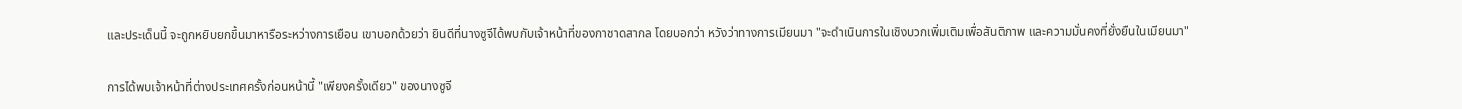และประเด็นนี้ จะถูกหยิบยกขึ้นมาหารือระหว่างการเยือน เขาบอกด้วยว่า ยินดีที่นางซูจีได้พบกับเจ้าหน้าที่ของกาชาดสากล โดยบอกว่า หวังว่าทางการเมียนมา "จะดำเนินการในเชิงบวกเพิ่มเติมเพื่อสันติภาพ และความมั่นคงที่ยั่งยืนในเมียนมา"

การได้พบเจ้าหน้าที่ต่างประเทศครั้งก่อนหน้านี้ "เพียงครั้งเดียว" ของนางซูจี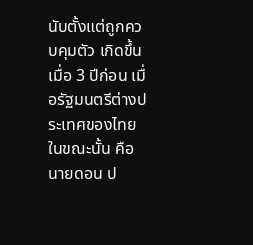นับตั้งแต่ถูกควบคุมตัว เกิดขึ้นเมื่อ 3 ปีก่อน เมื่อรัฐมนตรีต่างประเทศของไทยในขณะนั้น คือ นายดอน ป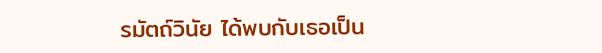รมัตถ์วินัย ได้พบกับเธอเป็น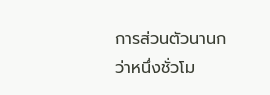การส่วนตัวนานกว่าหนึ่งชั่วโม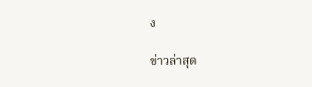ง

ข่าวล่าสุด